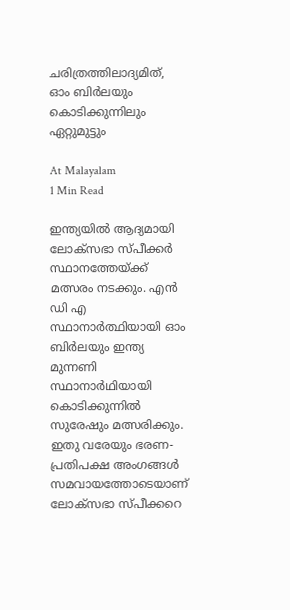ചരിത്രത്തിലാദ്യമിത്, ഓം ബിർലയും കൊടിക്കുന്നിലും ഏറ്റുമുട്ടും

At Malayalam
1 Min Read

ഇന്ത്യയിൽ ആദ്യമായി ലോക്‌സഭാ സ്പീക്കർ സ്ഥാനത്തേയ്ക്ക് മത്സരം നടക്കും. എൻ ഡി എ സ്ഥാനാർത്ഥിയായി ഓം ബിർലയും ഇന്ത്യ മുന്നണി സ്ഥാനാർഥിയായി കൊടിക്കുന്നിൽ സുരേഷും മത്സരിക്കും. ഇതു വരേയും ഭരണ-പ്രതിപക്ഷ അംഗങ്ങൾ സമവായത്തോടെയാണ് ലോക്സഭാ സ്പീക്കറെ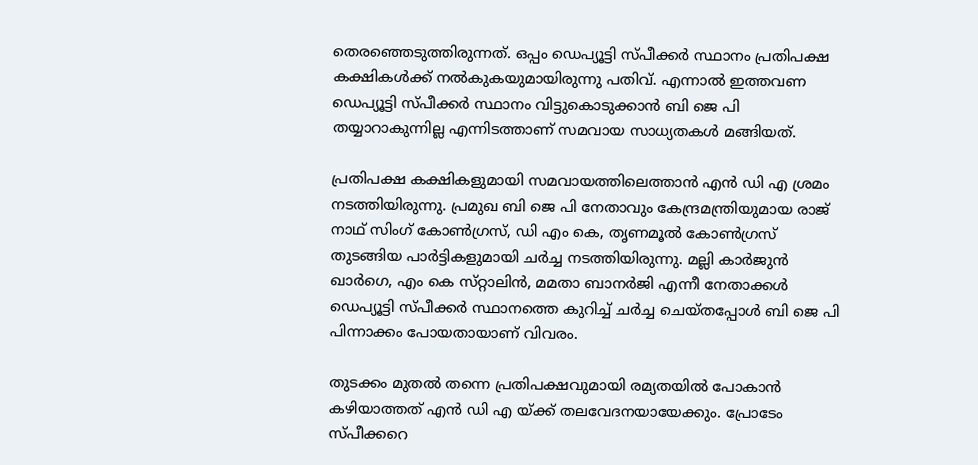തെരഞ്ഞെടുത്തിരുന്നത്. ഒപ്പം ഡെപ്യൂട്ടി സ്പീക്കർ സ്ഥാനം പ്രതിപക്ഷ കക്ഷികൾക്ക് നൽകുകയുമായിരുന്നു പതിവ്. എന്നാൽ ഇത്തവണ ഡെപ്യൂട്ടി സ്പീക്കർ സ്ഥാനം വിട്ടുകൊടുക്കാൻ ബി ജെ പി തയ്യാറാകുന്നില്ല എന്നിടത്താണ് സമവായ സാധ്യതകൾ മങ്ങിയത്.

പ്രതിപക്ഷ കക്ഷികളുമായി സമവായത്തിലെത്താൻ എൻ ഡി എ ശ്രമം നടത്തിയിരുന്നു. പ്രമുഖ ബി ജെ പി നേതാവും കേന്ദ്രമന്ത്രിയുമായ രാജ് നാഥ് സിംഗ് കോൺഗ്രസ്, ഡി എം കെ, തൃണമൂൽ കോൺഗ്രസ് തുടങ്ങിയ പാർട്ടികളുമായി ചർച്ച നടത്തിയിരുന്നു. മല്ലി കാർജുൻ ഖാർഗെ, എം കെ സ്‌റ്റാലിൻ, മമതാ ബാനർജി എന്നീ നേതാക്കൾ ഡെപ്യൂട്ടി സ്പീക്കർ സ്ഥാനത്തെ കുറിച്ച് ചർച്ച ചെയ്തപ്പോൾ ബി ജെ പി പിന്നാക്കം പോയതായാണ് വിവരം.

തുടക്കം മുതൽ തന്നെ പ്രതിപക്ഷവുമായി രമ്യതയിൽ പോകാൻ കഴിയാത്തത് എൻ ഡി എ യ്ക്ക് തലവേദനയായേക്കും. പ്രോടേം സ്പീക്കറെ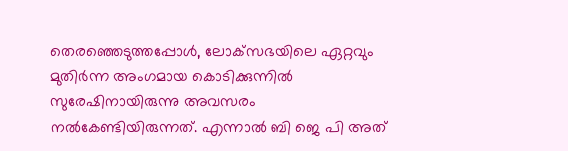തെരഞ്ഞെടുത്തപ്പോൾ, ലോക്‌സഭയിലെ ഏറ്റവും മുതിർന്ന അംഗമായ കൊടിക്കുന്നിൽ സുരേഷിനായിരുന്നു അവസരം നൽകേണ്ടിയിരുന്നത്. എന്നാൽ ബി ജെ പി അത്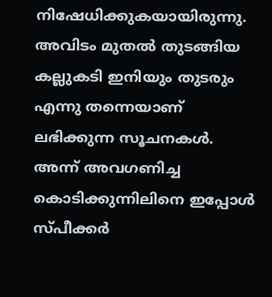നിഷേധിക്കുകയായിരുന്നു. അവിടം മുതൽ തുടങ്ങിയ കല്ലുകടി ഇനിയും തുടരും എന്നു തന്നെയാണ് ലഭിക്കുന്ന സൂചനകൾ. അന്ന് അവഗണിച്ച കൊടിക്കുന്നിലിനെ ഇപ്പോൾ സ്പീക്കർ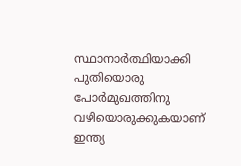സ്ഥാനാർത്ഥിയാക്കി പുതിയൊരു പോർമുഖത്തിനു വഴിയൊരുക്കുകയാണ് ഇന്ത്യ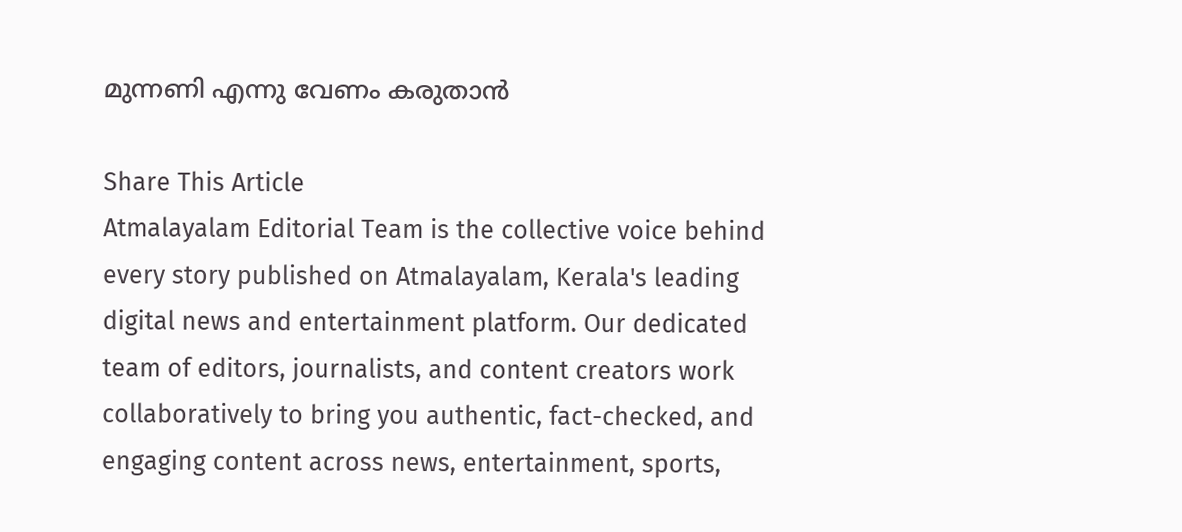മുന്നണി എന്നു വേണം കരുതാൻ

Share This Article
Atmalayalam Editorial Team is the collective voice behind every story published on Atmalayalam, Kerala's leading digital news and entertainment platform. Our dedicated team of editors, journalists, and content creators work collaboratively to bring you authentic, fact-checked, and engaging content across news, entertainment, sports,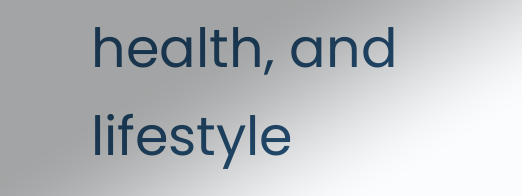health, and lifestyle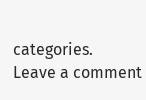categories.
Leave a comment